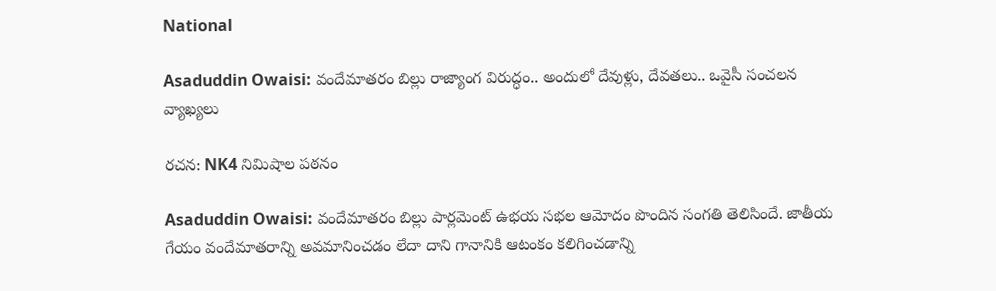National

Asaduddin Owaisi: వందేమాతరం బిల్లు రాజ్యాంగ విరుద్ధం.. అందులో దేవుళ్లు, దేవతలు.. ఒవైసీ సంచలన వ్యాఖ్యలు

రచన: NK4 నిమిషాల పఠనం

Asaduddin Owaisi: వందేమాతరం బిల్లు పార్లమెంట్ ఉభయ సభల ఆమోదం పొందిన సంగతి తెలిసిందే. జాతీయ గేయం వందేమాతరాన్ని అవమానించడం లేదా దాని గానానికి ఆటంకం కలిగించడాన్ని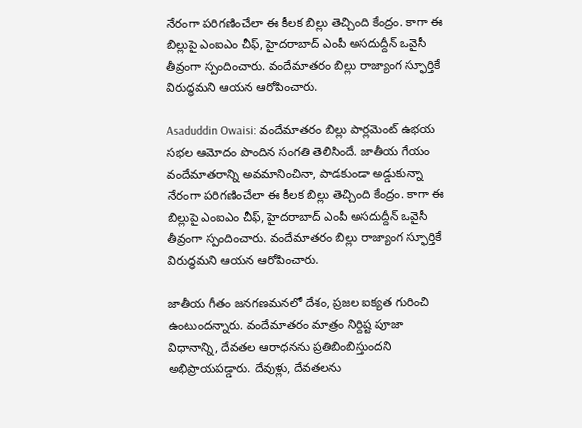నేరంగా పరిగణించేలా ఈ కీలక బిల్లు తెచ్చింది కేంద్రం. కాగా ఈ బిల్లుపై ఎంఐఎం చీఫ్, హైదరాబాద్ ఎంపీ అసదుద్దీన్ ఒవైసీ తీవ్రంగా స్పందించారు. వందేమాతరం బిల్లు రాజ్యాంగ స్ఫూర్తికే విరుద్ధమని ఆయన ఆరోపించారు.

Asaduddin Owaisi: వందేమాతరం బిల్లు పార్లమెంట్ ఉభయ సభల ఆమోదం పొందిన సంగతి తెలిసిందే. జాతీయ గేయం వందేమాతరాన్ని అవమానించినా, పాడకుండా అడ్డుకున్నా నేరంగా పరిగణించేలా ఈ కీలక బిల్లు తెచ్చింది కేంద్రం. కాగా ఈ బిల్లుపై ఎంఐఎం చీఫ్, హైదరాబాద్ ఎంపీ అసదుద్దీన్ ఒవైసీ తీవ్రంగా స్పందించారు. వందేమాతరం బిల్లు రాజ్యాంగ స్ఫూర్తికే విరుద్ధమని ఆయన ఆరోపించారు.

జాతీయ గీతం జనగణమనలో దేశం, ప్రజల ఐక్యత గురించి ఉంటుందన్నారు. వందేమాతరం మాత్రం నిర్దిష్ట పూజా విధానాన్ని, దేవతల ఆరాధనను ప్రతిబింబిస్తుందని అభిప్రాయపడ్డారు. దేవుళ్లు, దేవతలను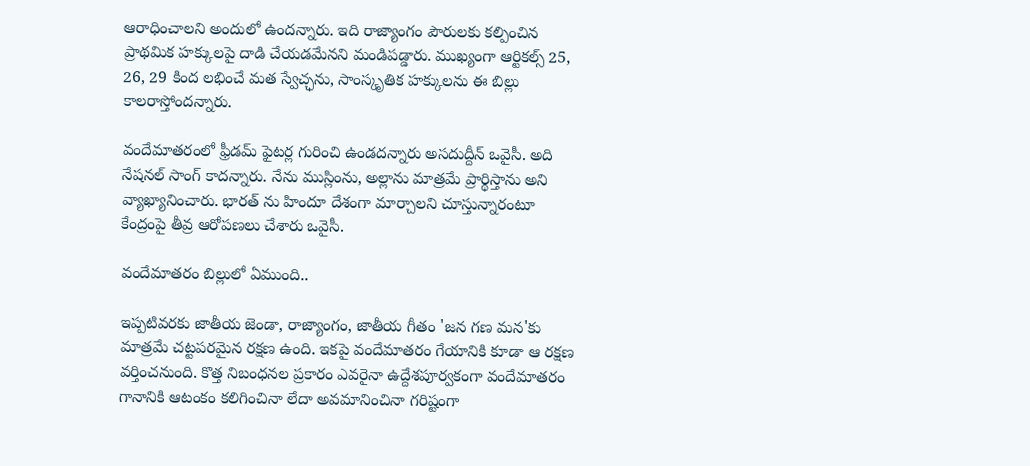ఆరాధించాలని అందులో ఉందన్నారు. ఇది రాజ్యాంగం పౌరులకు కల్పించిన ప్రాథమిక హక్కులపై దాడి చేయడమేనని మండిపడ్డారు. ముఖ్యంగా ఆర్టికల్స్ 25, 26, 29 కింద లభించే మత స్వేచ్ఛను, సాంస్కృతిక హక్కులను ఈ బిల్లు కాలరాస్తోందన్నారు.

వందేమాతరంలో ఫ్రీడమ్ ఫైటర్ల గురించి ఉండదన్నారు అసదుద్దీన్ ఒవైసీ. అది నేషనల్ సాంగ్ కాదన్నారు. నేను ముస్లింను, అల్లాను మాత్రమే ప్రార్థిస్తాను అని వ్యాఖ్యానించారు. భారత్ ను హిందూ దేశంగా మార్చాలని చూస్తున్నారంటూ కేంద్రంపై తీవ్ర ఆరోపణలు చేశారు ఒవైసీ.

వందేమాతరం బిల్లులో ఏముంది..

ఇప్పటివరకు జాతీయ జెండా, రాజ్యాంగం, జాతీయ గీతం 'జన గణ మన'కు మాత్రమే చట్టపరమైన రక్షణ ఉంది. ఇకపై వందేమాతరం గేయానికి కూడా ఆ రక్షణ వర్తించనుంది. కొత్త నిబంధనల ప్రకారం ఎవరైనా ఉద్దేశపూర్వకంగా వందేమాతరం గానానికి ఆటంకం కలిగించినా లేదా అవమానించినా గరిష్టంగా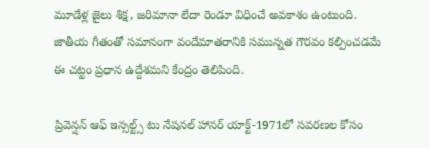మూడేళ్ల జైలు శిక్ష, జరిమానా లేదా రెండూ విధించే అవకాశం ఉంటుంది. జాతీయ గీతంతో సమానంగా వందేమాతరానికి సమున్నత గౌరవం కల్పించడమే ఈ చట్టం ప్రధాన ఉద్దేశమని కేంద్రం తెలిపింది.

ప్రివెన్షన్ ఆఫ్ ఇన్సల్ట్స్ టు నేషనల్ హానర్ యాక్ట్-1971లో సవరణల కోసం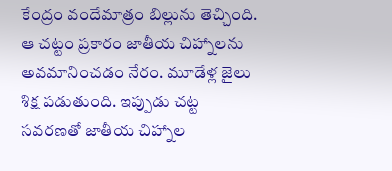కేంద్రం వందేమాత్రం బిల్లును తెచ్చింది. ఆ చట్టం ప్రకారం జాతీయ చిహ్నాలను అవమానించడం నేరం. మూడేళ్ల జైలు శిక్ష పడుతుంది. ఇప్పుడు చట్ట సవరణతో జాతీయ చిహ్నాల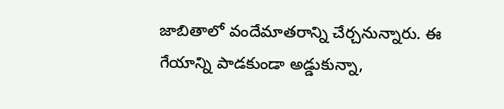జాబితాలో వందేమాతరాన్ని చేర్చనున్నారు. ఈ గేయాన్ని పాడకుండా అడ్డుకున్నా,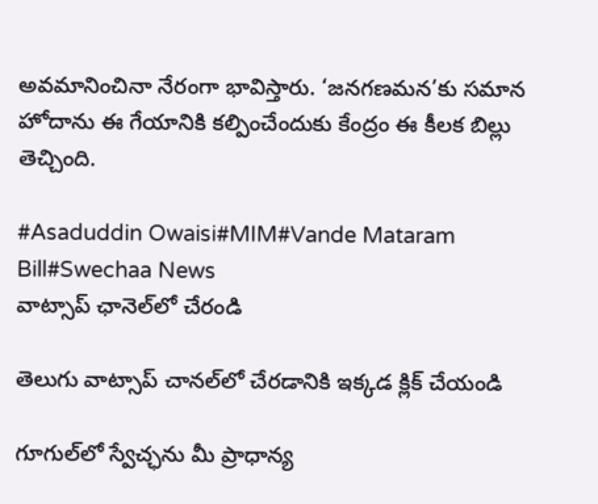అవమానించినా నేరంగా భావిస్తారు. ‘జనగణమన’కు సమాన హోదాను ఈ గేయానికి కల్పించేందుకు కేంద్రం ఈ కీలక బిల్లు తెచ్చింది.

#Asaduddin Owaisi#MIM#Vande Mataram Bill#Swechaa News
వాట్సాప్ ఛానెల్‌లో చేరండి

తెలుగు వాట్సాప్ చానల్‌లో చేరడానికి ఇక్కడ క్లిక్ చేయండి

గూగుల్‌లో స్వేచ్ఛను మీ ప్రాధాన్య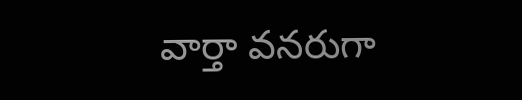వార్తా వనరుగా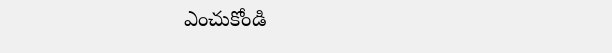ఎంచుకోండి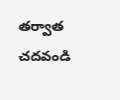తర్వాత చదవండి